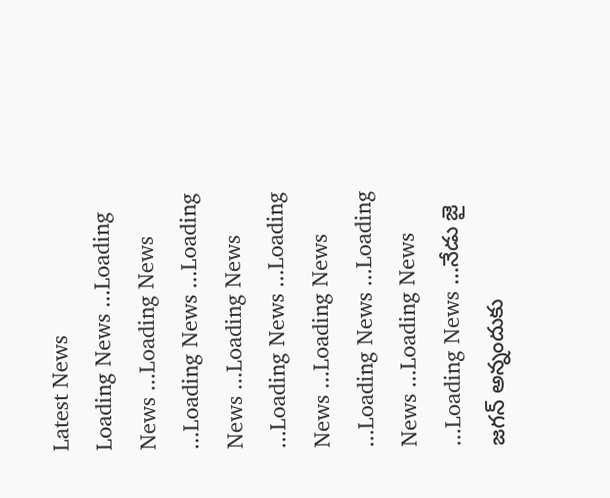Latest News
Loading News ...Loading News ...Loading News ...Loading News ...Loading News ...Loading News ...Loading News ...Loading News ...Loading News ...Loading News ...Loading News ...Loading News ...Loading News ...నేడు జై జగన్ అన్నందుకు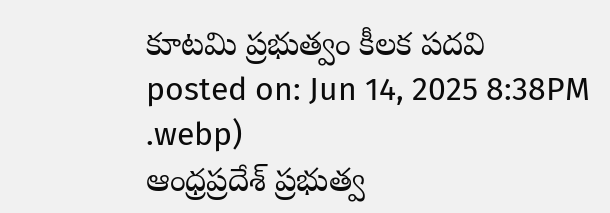కూటమి ప్రభుత్వం కీలక పదవి
posted on: Jun 14, 2025 8:38PM
.webp)
ఆంధ్రప్రదేశ్ ప్రభుత్వ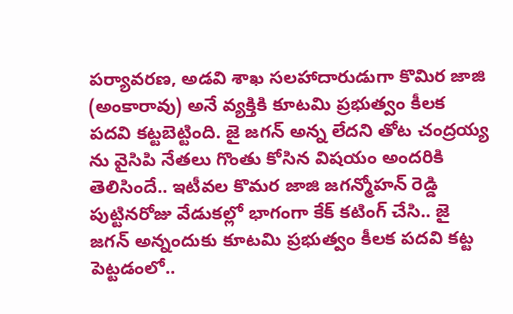పర్యావరణ, అడవి శాఖ సలహాదారుడుగా కొమిర జాజి (అంకారావు) అనే వ్యక్తికి కూటమి ప్రభుత్వం కీలక పదవి కట్టబెట్టింది. జై జగన్ అన్న లేదని తోట చంద్రయ్య ను వైసిపి నేతలు గొంతు కోసిన విషయం అందరికి తెలిసిందే.. ఇటీవల కొమర జాజి జగన్మోహన్ రెడ్డి పుట్టినరోజు వేడుకల్లో భాగంగా కేక్ కటింగ్ చేసి.. జై జగన్ అన్నందుకు కూటమి ప్రభుత్వం కీలక పదవి కట్ట పెట్టడంలో..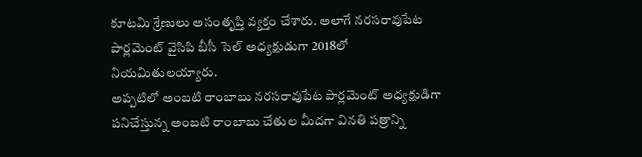కూటమి శ్రేణులు అసంతృప్తి వ్యక్తం చేశారు. అలాగే నరసరావుపేట పార్లమెంట్ వైసిపి బీసీ సెల్ అధ్యక్షుడుగా 2018లో నియమితులయ్యారు.
అప్పటిలో అంబటి రాంబాబు నరసరావుపేట పార్లమెంట్ అధ్యక్షుడిగా పనిచేస్తున్న అంబటి రాంబాబు చేతుల మీదగా వినతి పత్రాన్ని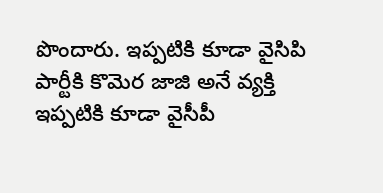పొందారు. ఇప్పటికి కూడా వైసిపి పార్టీకి కొమెర జాజి అనే వ్యక్తి ఇప్పటికి కూడా వైసీపీ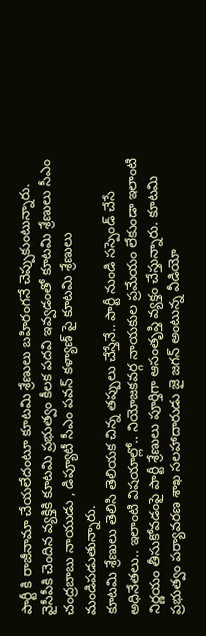పార్టీ కి రాజీనామా చేయలేదంటూ కూటమి శ్రేణులు బహిరంగనే చెప్పుకుంటున్నారు. వైసీపీకి చెందిన వ్యక్తికి కూటమి ప్రభుత్వం కీలక పదవి ఇవ్వడంతో కూటమి శ్రేణులు సీఎం చంద్రబాబు నాయుడు , డిప్యూటీ సీఎం పవన్ కళ్యాణ్ పై కూటమి శ్రేణులు మండిపడుతున్నారు.
కూటమి శ్రేణులు తెలిసి తెలియక చిన్న తప్పులు చేస్తేనే.. పార్టీ నుండి సస్పెండ్ చేసే అధినేతలు.. ఇలాంటి విషయాల్లో.. నియోజకవర్గ నాయకుల ప్రమేయం లేకుండా ఇలాంటి నిర్ణయం తీసుకోవడంపై పార్టీ శ్రేణులు పూర్తిగా ఆసంతృప్తి వ్యక్తం చేస్తున్నారు. కూటమి ప్రభుత్వం పర్యావరణ శాఖ సలహాదారుడు జై జగన్ అంటున్న వీడియో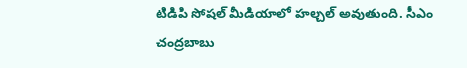టిడిపి సోషల్ మీడియాలో హల్చల్ అవుతుంది. సీఎం చంద్రబాబు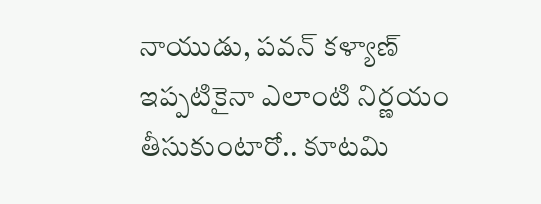నాయుడు, పవన్ కళ్యాణ్ ఇప్పటికైనా ఎలాంటి నిర్ణయం తీసుకుంటారో.. కూటమి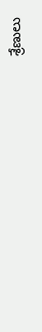శ్రేణులు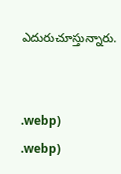ఎదురుచూస్తున్నారు.


.webp)
.webp)